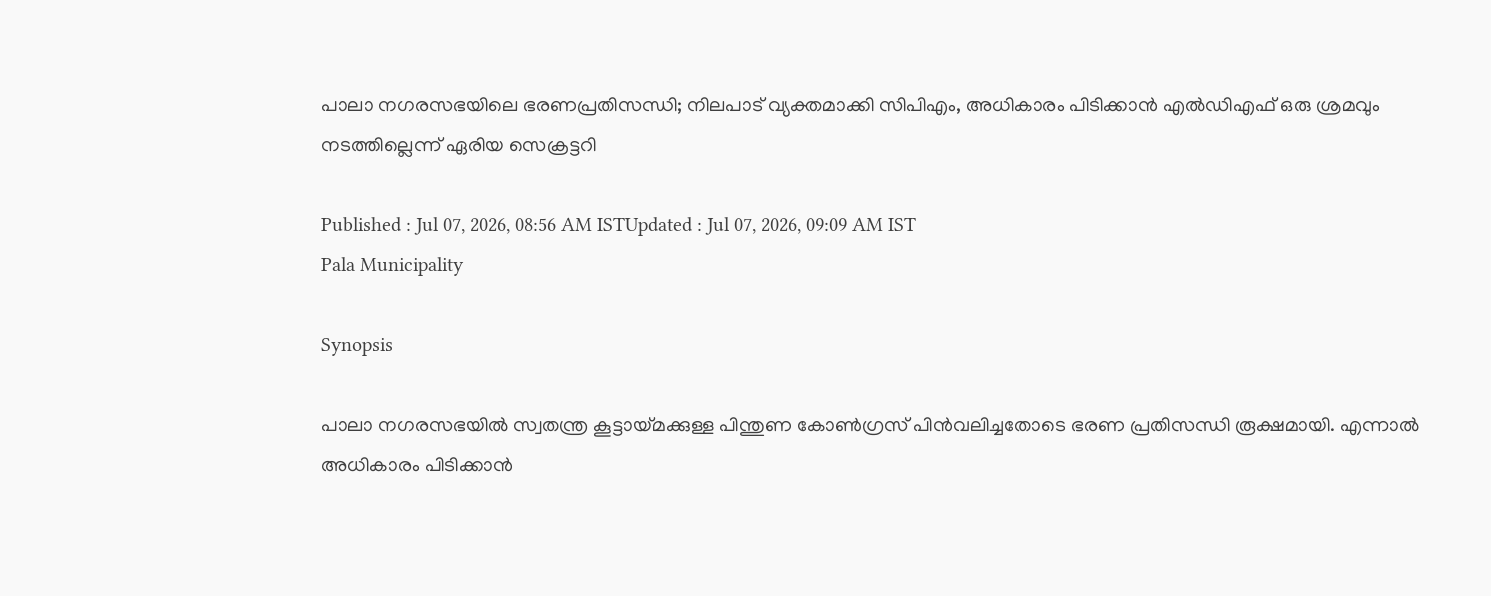പാലാ നഗരസഭയിലെ ഭരണപ്രതിസന്ധി; നിലപാട് വ്യക്തമാക്കി സിപിഎം, അധികാരം പിടിക്കാൻ എൽഡിഎഫ് ഒരു ശ്രമവും നടത്തില്ലെന്ന് ഏരിയ സെക്രട്ടറി

Published : Jul 07, 2026, 08:56 AM ISTUpdated : Jul 07, 2026, 09:09 AM IST
Pala Municipality

Synopsis

പാലാ നഗരസഭയിൽ സ്വതന്ത്ര കൂട്ടായ്മക്കുള്ള പിന്തുണ കോൺഗ്രസ് പിൻവലിച്ചതോടെ ഭരണ പ്രതിസന്ധി രൂക്ഷമായി. എന്നാൽ അധികാരം പിടിക്കാൻ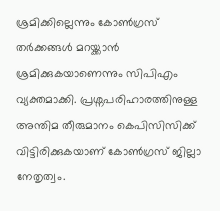ശ്രമിക്കില്ലെന്നും കോൺഗ്രസ് തർക്കങ്ങൾ മറയ്ക്കാൻ ശ്രമിക്കുകയാണെന്നും സിപിഎം വ്യക്തമാക്കി. പ്രശ്നപരിഹാരത്തിനുള്ള അന്തിമ തീരുമാനം കെപിസിസിക്ക് വിട്ടിരിക്കുകയാണ് കോൺഗ്രസ് ജില്ലാ നേതൃത്വം.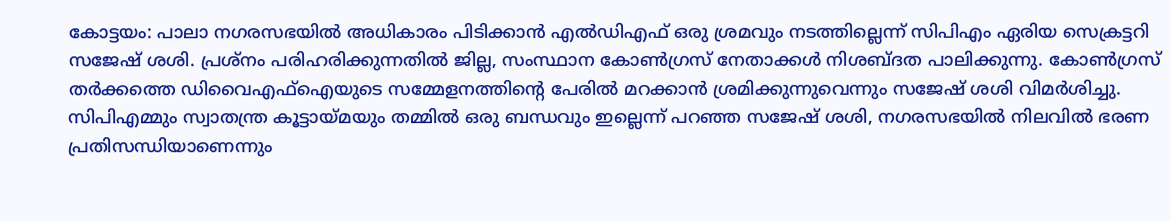കോട്ടയം: പാലാ നഗരസഭയിൽ അധികാരം പിടിക്കാൻ എൽഡിഎഫ് ഒരു ശ്രമവും നടത്തില്ലെന്ന് സിപിഎം ഏരിയ സെക്രട്ടറി സജേഷ് ശശി. പ്രശ്നം പരിഹരിക്കുന്നതിൽ ജില്ല, സംസ്ഥാന കോൺഗ്രസ് നേതാക്കൾ നിശബ്ദത പാലിക്കുന്നു. കോൺഗ്രസ് തർക്കത്തെ ഡിവൈഎഫ്ഐയുടെ സമ്മേളനത്തിന്റെ പേരിൽ മറക്കാൻ ശ്രമിക്കുന്നുവെന്നും സജേഷ് ശശി വിമർശിച്ചു. സിപിഎമ്മും സ്വാതന്ത്ര കൂട്ടായ്മയും തമ്മിൽ ഒരു ബന്ധവും ഇല്ലെന്ന് പറഞ്ഞ സജേഷ് ശശി, നഗരസഭയിൽ നിലവിൽ ഭരണ പ്രതിസന്ധിയാണെന്നും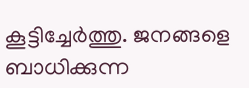കൂട്ടിച്ചേർത്തു. ജനങ്ങളെ ബാധിക്കുന്ന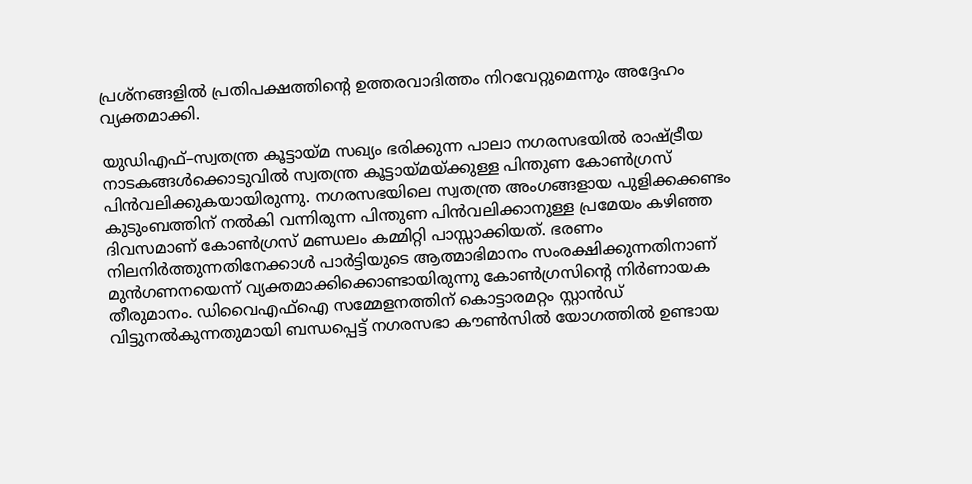പ്രശ്നങ്ങളിൽ പ്രതിപക്ഷത്തിന്റെ ഉത്തരവാദിത്തം നിറവേറ്റുമെന്നും അദ്ദേഹം വ്യക്തമാക്കി.

യുഡിഎഫ്–സ്വതന്ത്ര കൂട്ടായ്മ സഖ്യം ഭരിക്കുന്ന പാലാ നഗരസഭയിൽ രാഷ്ട്രീയ നാടകങ്ങൾക്കൊടുവിൽ സ്വതന്ത്ര കൂട്ടായ്മയ്ക്കുള്ള പിന്തുണ കോൺഗ്രസ് പിൻവലിക്കുകയായിരുന്നു. നഗരസഭയിലെ സ്വതന്ത്ര അംഗങ്ങളായ പുളിക്കക്കണ്ടം കുടുംബത്തിന് നൽകി വന്നിരുന്ന പിന്തുണ പിൻവലിക്കാനുള്ള പ്രമേയം കഴിഞ്ഞ ദിവസമാണ് കോൺഗ്രസ് മണ്ഡലം കമ്മിറ്റി പാസ്സാക്കിയത്. ഭരണം നിലനിർത്തുന്നതിനേക്കാൾ പാർട്ടിയുടെ ആത്മാഭിമാനം സംരക്ഷിക്കുന്നതിനാണ് മുൻഗണനയെന്ന് വ്യക്തമാക്കിക്കൊണ്ടായിരുന്നു കോൺഗ്രസിന്റെ നിർണായക തീരുമാനം. ഡിവൈഎഫ്ഐ സമ്മേളനത്തിന് കൊട്ടാരമറ്റം സ്റ്റാൻഡ് വിട്ടുനൽകുന്നതുമായി ബന്ധപ്പെട്ട് നഗരസഭാ കൗൺസിൽ യോഗത്തിൽ ഉണ്ടായ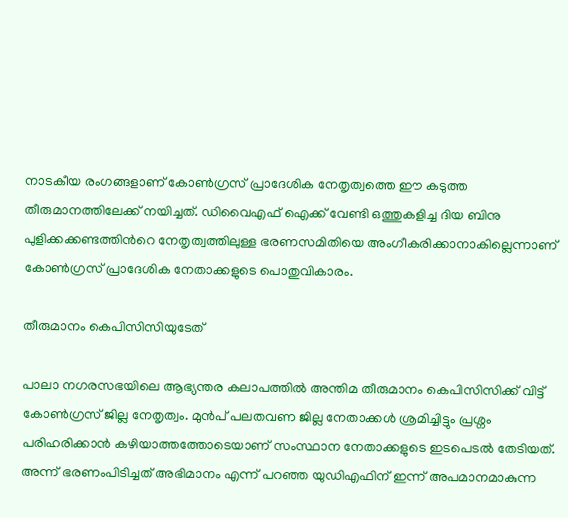നാടകീയ രംഗങ്ങളാണ് കോൺഗ്രസ് പ്രാദേശിക നേതൃത്വത്തെ ഈ കടുത്ത തീരുമാനത്തിലേക്ക് നയിച്ചത്. ഡിവൈഎഫ് ഐക്ക് വേണ്ടി ഒത്തുകളിച്ച ദിയ ബിനു പുളിക്കക്കണ്ടത്തിന്‍റെ നേതൃത്വത്തിലുള്ള ഭരണസമിതിയെ അംഗീകരിക്കാനാകില്ലെന്നാണ് കോൺഗ്രസ് പ്രാദേശിക നേതാക്കളുടെ പൊതുവികാരം.

തീരുമാനം കെപിസിസിയുടേത്

പാലാ നഗരസഭയിലെ ആഭ്യന്തര കലാപത്തിൽ അന്തിമ തീരുമാനം കെപിസിസിക്ക്‌ വിട്ട് കോൺഗ്രസ്‌ ജില്ല നേതൃത്വം. മുൻപ് പലതവണ ജില്ല നേതാക്കൾ ശ്രമിച്ചിട്ടും പ്രശ്നം പരിഹരിക്കാൻ കഴിയാത്തത്തോടെയാണ് സംസ്ഥാന നേതാക്കളുടെ ഇടപെടൽ തേടിയത്. അന്ന് ഭരണംപിടിച്ചത് അഭിമാനം എന്ന് പറഞ്ഞ യുഡിഎഫിന് ഇന്ന് അപമാനമാകുന്ന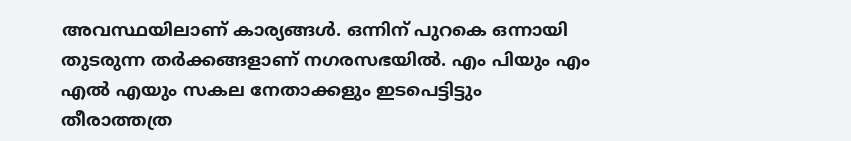അവസ്ഥയിലാണ് കാര്യങ്ങൾ. ഒന്നിന് പുറകെ ഒന്നായി തുടരുന്ന തർക്കങ്ങളാണ് നഗരസഭയിൽ. എം പിയും എം എൽ എയും സകല നേതാക്കളും ഇടപെട്ടിട്ടും തീരാത്തത്ര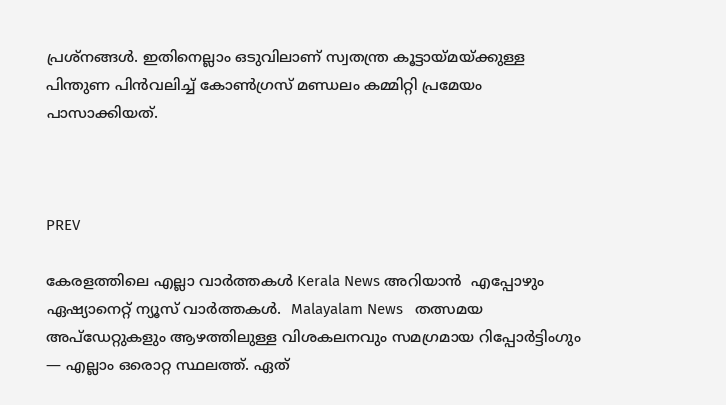പ്രശ്നങ്ങൾ. ഇതിനെല്ലാം ഒടുവിലാണ് സ്വതന്ത്ര കൂട്ടായ്മയ്ക്കുള്ള പിന്തുണ പിൻവലിച്ച് കോൺഗ്രസ് മണ്ഡലം കമ്മിറ്റി പ്രമേയം പാസാക്കിയത്.



PREV

കേരളത്തിലെ എല്ലാ വാർത്തകൾ Kerala News അറിയാൻ  എപ്പോഴും ഏഷ്യാനെറ്റ് ന്യൂസ് വാർത്തകൾ.  Malayalam News   തത്സമയ അപ്‌ഡേറ്റുകളും ആഴത്തിലുള്ള വിശകലനവും സമഗ്രമായ റിപ്പോർട്ടിംഗും — എല്ലാം ഒരൊറ്റ സ്ഥലത്ത്. ഏത്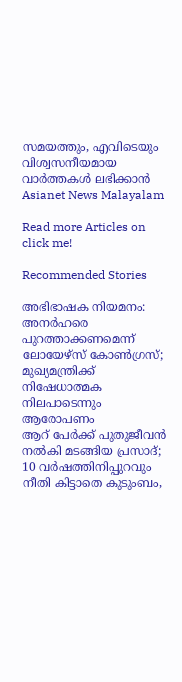സമയത്തും, എവിടെയും വിശ്വസനീയമായ വാർത്തകൾ ലഭിക്കാൻ Asianet News Malayalam

Read more Articles on
click me!

Recommended Stories

അഭിഭാഷക നിയമനം: അനർഹരെ പുറത്താക്കണമെന്ന് ലോയേഴ്സ് കോൺഗ്രസ്; മുഖ്യമന്ത്രിക്ക് നിഷേധാത്മക നിലപാടെന്നും ആരോപണം
ആറ് പേർക്ക് പുതുജീവൻ നൽകി മടങ്ങിയ പ്രസാദ്; 10 വർഷത്തിനിപ്പുറവും നീതി കിട്ടാതെ കുടുംബം,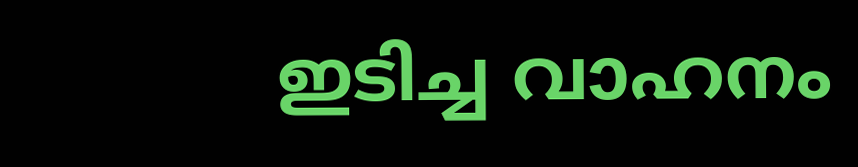ഇടിച്ച വാഹനം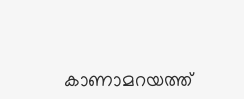കാണാമറയത്ത്